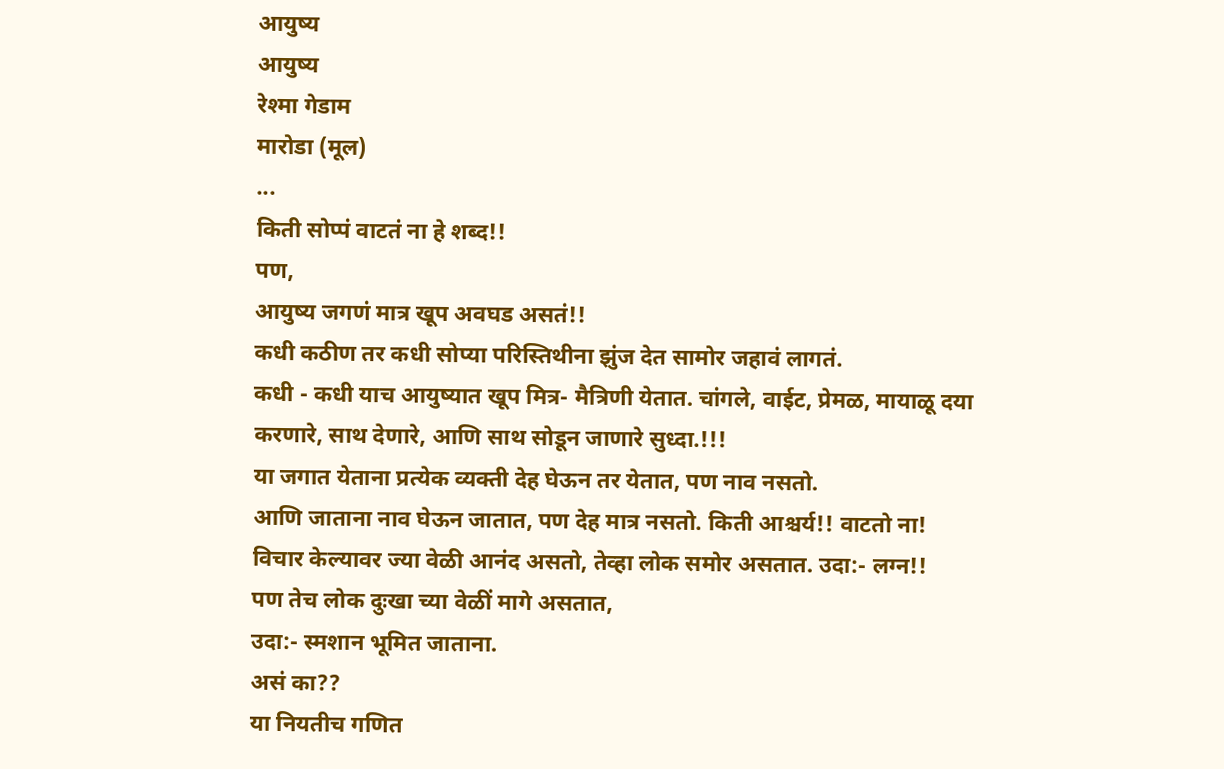आयुष्य
आयुष्य
रेश्मा गेडाम
मारोडा (मूल)
...
किती सोप्पं वाटतं ना हे शब्द!!
पण,
आयुष्य जगणं मात्र खूप अवघड असतं!!
कधी कठीण तर कधी सोप्या परिस्तिथीना झुंज देत सामोर जहावं लागतं.
कधी - कधी याच आयुष्यात खूप मित्र- मैत्रिणी येतात. चांगले, वाईट, प्रेमळ, मायाळू दया करणारे, साथ देणारे, आणि साथ सोडून जाणारे सुध्दा.!!!
या जगात येताना प्रत्येक व्यक्ती देह घेऊन तर येतात, पण नाव नसतो.
आणि जाताना नाव घेऊन जातात, पण देह मात्र नसतो. किती आश्चर्य!! वाटतो ना!
विचार केल्यावर ज्या वेळी आनंद असतो, तेव्हा लोक समोर असतात. उदा:- लग्न!!
पण तेच लोक दुःखा च्या वेळीं मागे असतात,
उदा:- स्मशान भूमित जाताना.
असं का??
या नियतीच गणित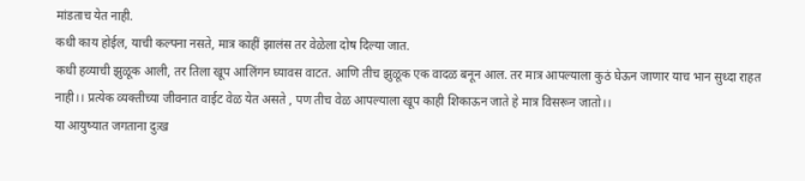मांडताच येत नाही.
कधी काय होईल, याची कल्पना नसते, मात्र काहीं झालंस तर वेळेला दोष दिल्या जात.
कधी हव्याची झुळूक आली, तर तिला खूप आलिंगन घ्यावस वाटत. आणि तीच झुळूक एक वादळ बनून आल. तर मात्र आपल्याला कुठं घेऊन जाणार याच भान सुध्दा राहत नाही।। प्रत्येक व्यक्तीच्या जीवनात वाईट वेळ येत असते , पण तीच वेळ आपल्याला खूप काही शिकाऊन जाते हे मात्र विसरून जातो।।
या आयुष्यात जगताना दुःख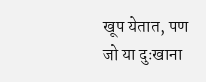खूप येतात, पण जो या दुःखाना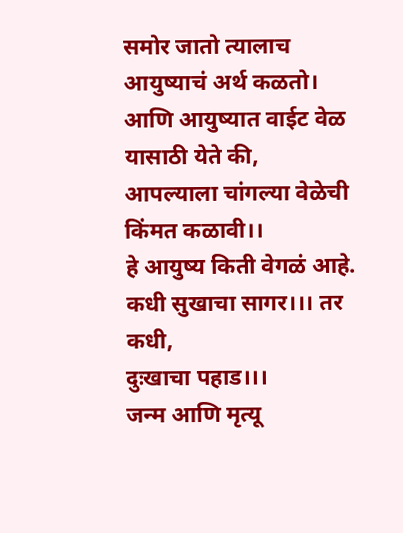समोर जातो त्यालाच आयुष्याचं अर्थ कळतो।
आणि आयुष्यात वाईट वेळ यासाठी येते की, आपल्याला चांगल्या वेळेची किंमत कळावी।।
हे आयुष्य किती वेगळं आहे.
कधी सुखाचा सागर।।। तर कधी,
दुःखाचा पहाड।।।
जन्म आणि मृत्यू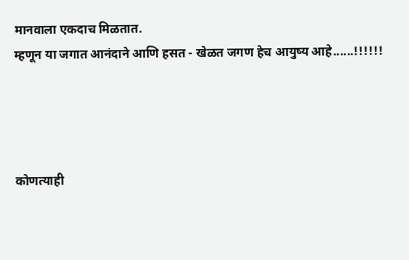मानवाला एकदाच मिळतात.
म्हणून या जगात आनंदाने आणि हसत - खेळत जगण हेच आयुष्य आहे......!!!!!!




कोणत्याही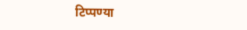टिप्पण्या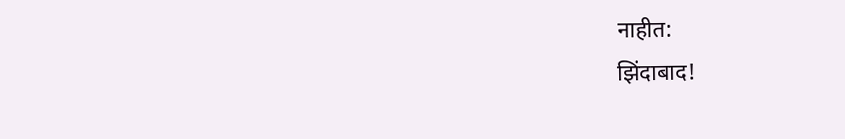नाहीत:
झिंदाबाद!